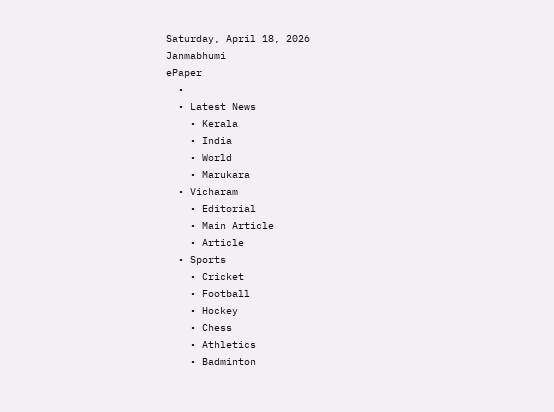Saturday, April 18, 2026
Janmabhumi
ePaper
  •
  • Latest News
    • Kerala
    • India
    • World
    • Marukara
  • Vicharam
    • Editorial
    • Main Article
    • Article
  • Sports
    • Cricket
    • Football
    • Hockey
    • Chess
    • Athletics
    • Badminton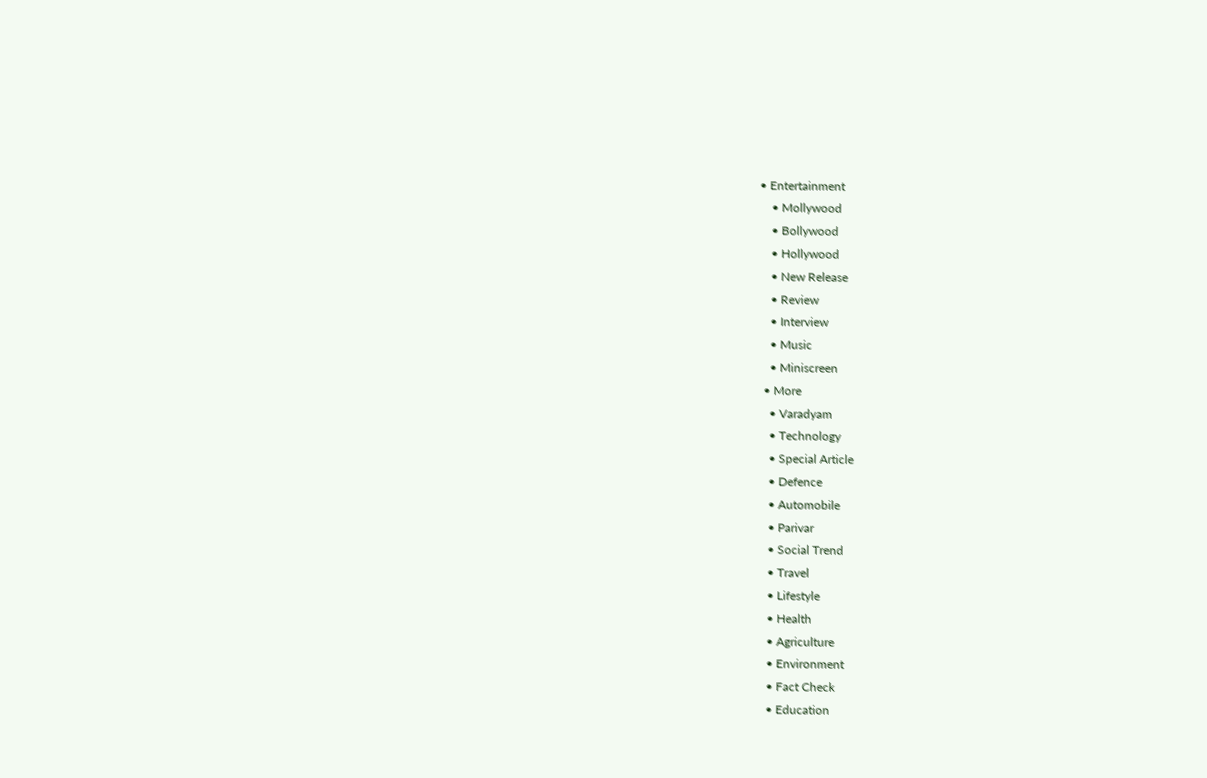• Entertainment
    • Mollywood
    • Bollywood
    • Hollywood
    • New Release
    • Review
    • Interview
    • Music
    • Miniscreen
  • More
    • Varadyam
    • Technology
    • Special Article
    • Defence
    • Automobile
    • Parivar
    • Social Trend
    • Travel
    • Lifestyle
    • Health
    • Agriculture
    • Environment
    • Fact Check
    • Education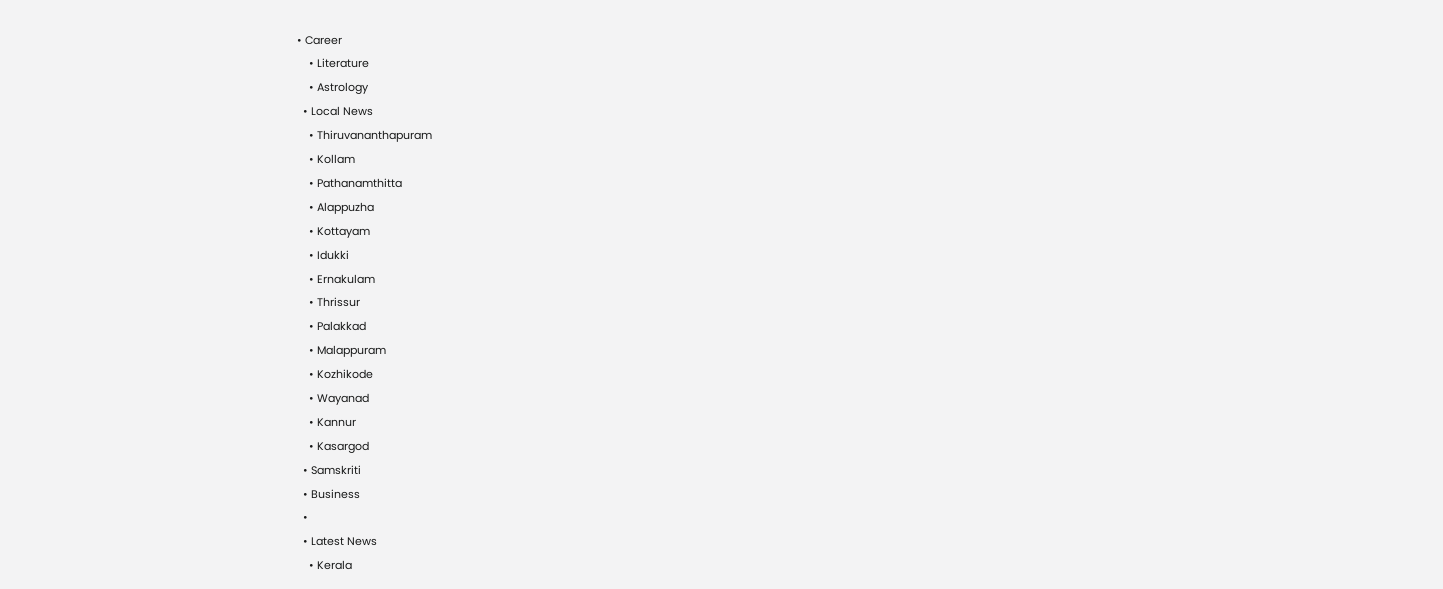• Career
    • Literature
    • Astrology
  • Local News
    • Thiruvananthapuram
    • Kollam
    • Pathanamthitta
    • Alappuzha
    • Kottayam
    • Idukki
    • Ernakulam
    • Thrissur
    • Palakkad
    • Malappuram
    • Kozhikode
    • Wayanad
    • Kannur
    • Kasargod
  • Samskriti
  • Business
  •
  • Latest News
    • Kerala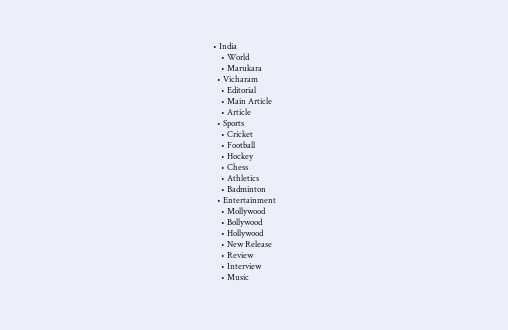• India
    • World
    • Marukara
  • Vicharam
    • Editorial
    • Main Article
    • Article
  • Sports
    • Cricket
    • Football
    • Hockey
    • Chess
    • Athletics
    • Badminton
  • Entertainment
    • Mollywood
    • Bollywood
    • Hollywood
    • New Release
    • Review
    • Interview
    • Music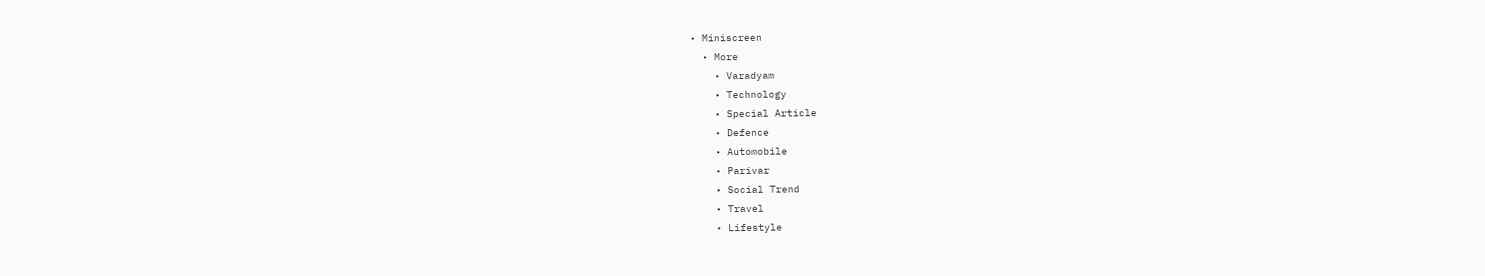• Miniscreen
  • More
    • Varadyam
    • Technology
    • Special Article
    • Defence
    • Automobile
    • Parivar
    • Social Trend
    • Travel
    • Lifestyle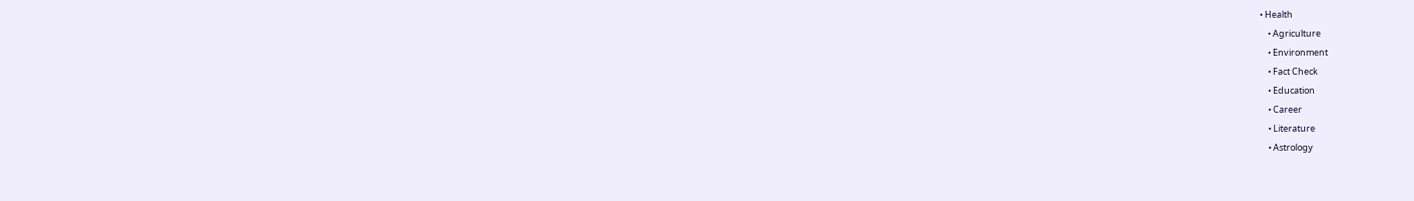• Health
    • Agriculture
    • Environment
    • Fact Check
    • Education
    • Career
    • Literature
    • Astrology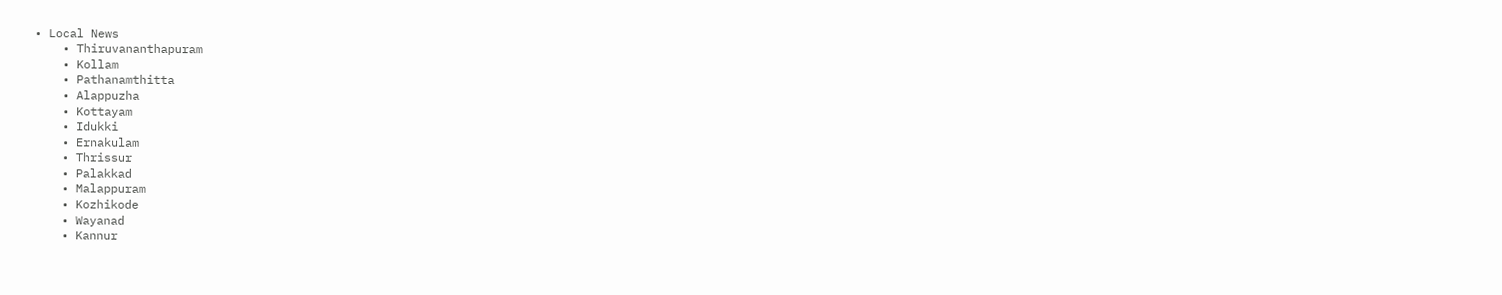• Local News
    • Thiruvananthapuram
    • Kollam
    • Pathanamthitta
    • Alappuzha
    • Kottayam
    • Idukki
    • Ernakulam
    • Thrissur
    • Palakkad
    • Malappuram
    • Kozhikode
    • Wayanad
    • Kannur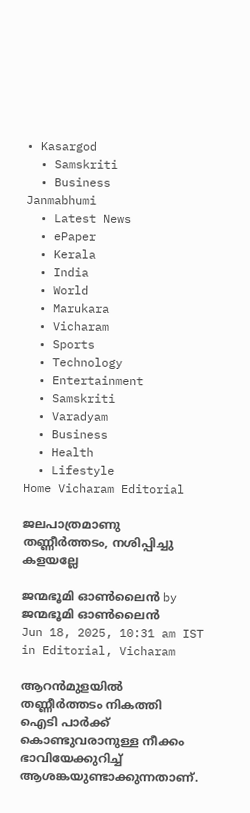• Kasargod
  • Samskriti
  • Business
Janmabhumi
  • Latest News
  • ePaper
  • Kerala
  • India
  • World
  • Marukara
  • Vicharam
  • Sports
  • Technology
  • Entertainment
  • Samskriti
  • Varadyam
  • Business
  • Health
  • Lifestyle
Home Vicharam Editorial

ജലപാത്രമാണു തണ്ണീര്‍ത്തടം, നശിപ്പിച്ചു കളയല്ലേ

ജന്മഭൂമി ഓണ്‍ലൈന്‍ by ജന്മഭൂമി ഓണ്‍ലൈന്‍
Jun 18, 2025, 10:31 am IST
in Editorial, Vicharam

ആറന്‍മുളയില്‍ തണ്ണീര്‍ത്തടം നികത്തി ഐടി പാര്‍ക്ക് കൊണ്ടുവരാനുള്ള നീക്കം ഭാവിയേക്കുറിച്ച് ആശങ്കയുണ്ടാക്കുന്നതാണ്.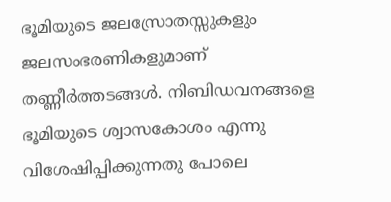ഭൂമിയുടെ ജലസ്രോതസ്സുകളും ജലസംഭരണികളുമാണ് തണ്ണീര്‍ത്തടങ്ങള്‍. നിബിഡവനങ്ങളെ ഭൂമിയുടെ ശ്വാസകോശം എന്നു വിശേഷിപ്പിക്കുന്നതു പോലെ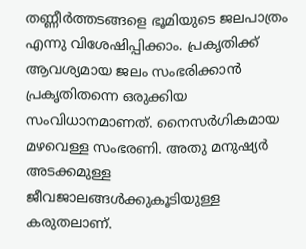തണ്ണീര്‍ത്തടങ്ങളെ ഭൂമിയുടെ ജലപാത്രം എന്നു വിശേഷിപ്പിക്കാം. പ്രകൃതിക്ക് ആവശ്യമായ ജലം സംഭരിക്കാന്‍ പ്രകൃതിതന്നെ ഒരുക്കിയ സംവിധാനമാണത്. നൈസര്‍ഗികമായ മഴവെള്ള സംഭരണി. അതു മനുഷ്യര്‍ അടക്കമുള്ള ജീവജാലങ്ങള്‍ക്കുകൂടിയുള്ള കരുതലാണ്.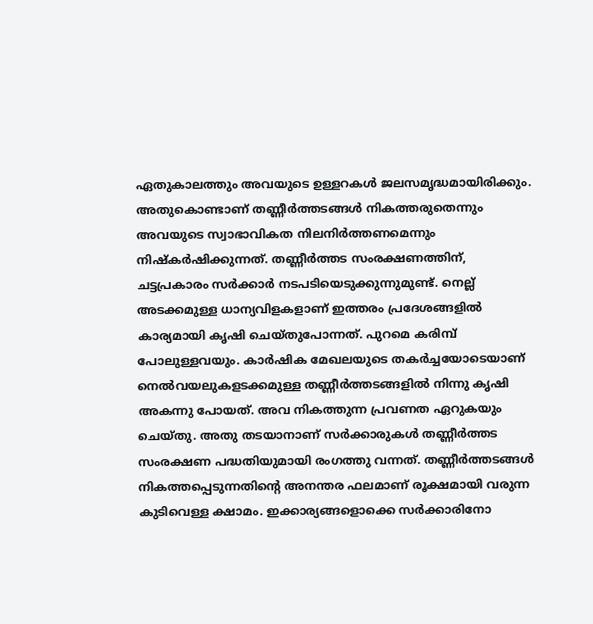ഏതുകാലത്തും അവയുടെ ഉള്ളറകള്‍ ജലസമൃദ്ധമായിരിക്കും. അതുകൊണ്ടാണ് തണ്ണീര്‍ത്തടങ്ങള്‍ നികത്തരുതെന്നും അവയുടെ സ്വാഭാവികത നിലനിര്‍ത്തണമെന്നും നിഷ്‌കര്‍ഷിക്കുന്നത്. തണ്ണീര്‍ത്തട സംരക്ഷണത്തിന്, ചട്ടപ്രകാരം സര്‍ക്കാര്‍ നടപടിയെടുക്കുന്നുമുണ്ട്. നെല്ല് അടക്കമുള്ള ധാന്യവിളകളാണ് ഇത്തരം പ്രദേശങ്ങളില്‍ കാര്യമായി കൃഷി ചെയ്തുപോന്നത്. പുറമെ കരിമ്പ് പോലുള്ളവയും. കാര്‍ഷിക മേഖലയുടെ തകര്‍ച്ചയോടെയാണ് നെല്‍വയലുകളടക്കമുള്ള തണ്ണീര്‍ത്തടങ്ങളില്‍ നിന്നു കൃഷി അകന്നു പോയത്. അവ നികത്തുന്ന പ്രവണത ഏറുകയും ചെയ്തു. അതു തടയാനാണ് സര്‍ക്കാരുകള്‍ തണ്ണീര്‍ത്തട സംരക്ഷണ പദ്ധതിയുമായി രംഗത്തു വന്നത്. തണ്ണീര്‍ത്തടങ്ങള്‍ നികത്തപ്പെടുന്നതിന്റെ അനന്തര ഫലമാണ് രൂക്ഷമായി വരുന്ന കുടിവെള്ള ക്ഷാമം. ഇക്കാര്യങ്ങളൊക്കെ സര്‍ക്കാരിനോ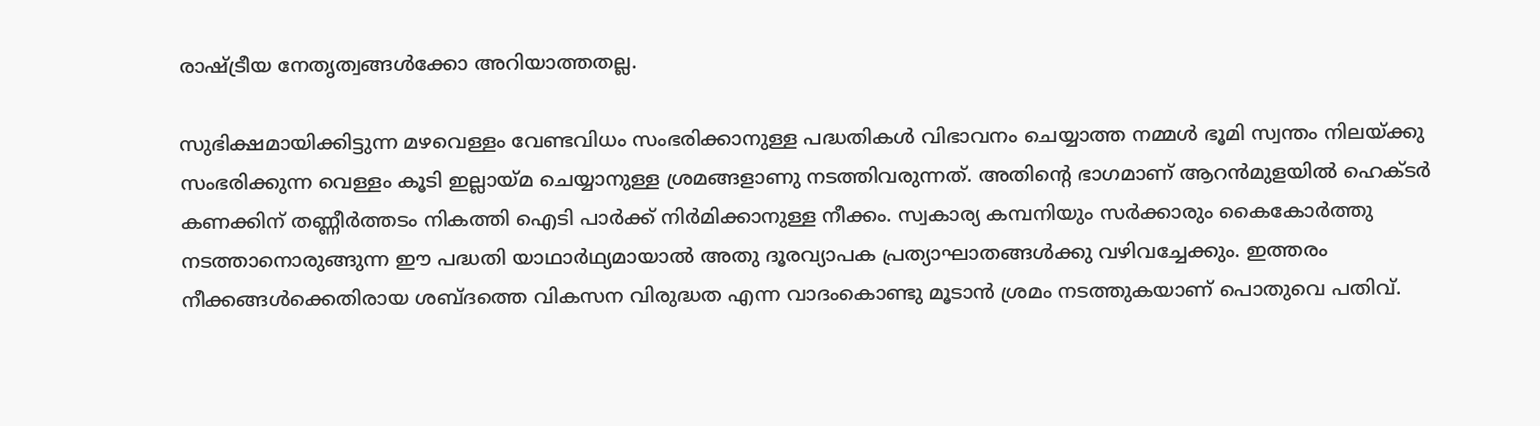രാഷ്‌ട്രീയ നേതൃത്വങ്ങള്‍ക്കോ അറിയാത്തതല്ല.

സുഭിക്ഷമായിക്കിട്ടുന്ന മഴവെള്ളം വേണ്ടവിധം സംഭരിക്കാനുള്ള പദ്ധതികള്‍ വിഭാവനം ചെയ്യാത്ത നമ്മള്‍ ഭൂമി സ്വന്തം നിലയ്‌ക്കു സംഭരിക്കുന്ന വെള്ളം കൂടി ഇല്ലായ്‌മ ചെയ്യാനുള്ള ശ്രമങ്ങളാണു നടത്തിവരുന്നത്. അതിന്റെ ഭാഗമാണ് ആറന്‍മുളയില്‍ ഹെക്ടര്‍ കണക്കിന് തണ്ണീര്‍ത്തടം നികത്തി ഐടി പാര്‍ക്ക് നിര്‍മിക്കാനുള്ള നീക്കം. സ്വകാര്യ കമ്പനിയും സര്‍ക്കാരും കൈകോര്‍ത്തു നടത്താനൊരുങ്ങുന്ന ഈ പദ്ധതി യാഥാര്‍ഥ്യമായാല്‍ അതു ദൂരവ്യാപക പ്രത്യാഘാതങ്ങള്‍ക്കു വഴിവച്ചേക്കും. ഇത്തരം നീക്കങ്ങള്‍ക്കെതിരായ ശബ്ദത്തെ വികസന വിരുദ്ധത എന്ന വാദംകൊണ്ടു മൂടാന്‍ ശ്രമം നടത്തുകയാണ് പൊതുവെ പതിവ്.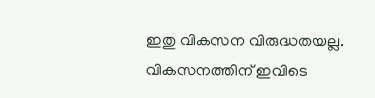ഇതു വികസന വിരുദ്ധതയല്ല. വികസനത്തിന് ഇവിടെ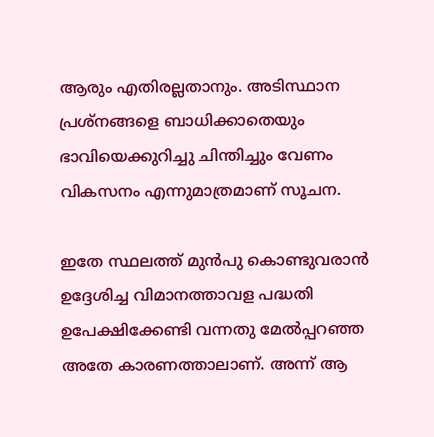ആരും എതിരല്ലതാനും. അടിസ്ഥാന പ്രശ്നങ്ങളെ ബാധിക്കാതെയും ഭാവിയെക്കുറിച്ചു ചിന്തിച്ചും വേണം വികസനം എന്നുമാത്രമാണ് സൂചന.

ഇതേ സ്ഥലത്ത് മുന്‍പു കൊണ്ടുവരാന്‍ ഉദ്ദേശിച്ച വിമാനത്താവള പദ്ധതി ഉപേക്ഷിക്കേണ്ടി വന്നതു മേല്‍പ്പറഞ്ഞ അതേ കാരണത്താലാണ്. അന്ന് ആ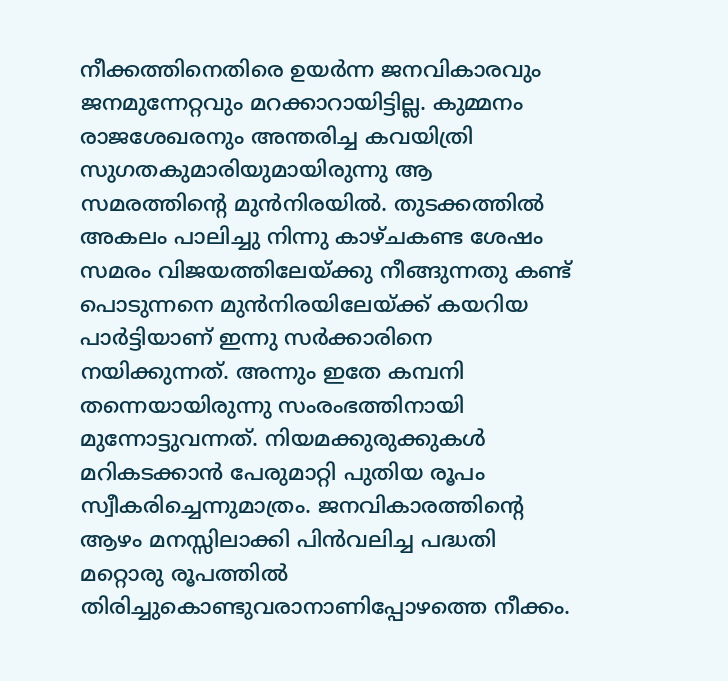നീക്കത്തിനെതിരെ ഉയര്‍ന്ന ജനവികാരവും ജനമുന്നേറ്റവും മറക്കാറായിട്ടില്ല. കുമ്മനം രാജശേഖരനും അന്തരിച്ച കവയിത്രി സുഗതകുമാരിയുമായിരുന്നു ആ സമരത്തിന്റെ മുന്‍നിരയില്‍. തുടക്കത്തില്‍ അകലം പാലിച്ചു നിന്നു കാഴ്ചകണ്ട ശേഷം സമരം വിജയത്തിലേയ്‌ക്കു നീങ്ങുന്നതു കണ്ട് പൊടുന്നനെ മുന്‍നിരയിലേയ്‌ക്ക് കയറിയ പാര്‍ട്ടിയാണ് ഇന്നു സര്‍ക്കാരിനെ നയിക്കുന്നത്. അന്നും ഇതേ കമ്പനി തന്നെയായിരുന്നു സംരംഭത്തിനായി മുന്നോട്ടുവന്നത്. നിയമക്കുരുക്കുകള്‍ മറികടക്കാന്‍ പേരുമാറ്റി പുതിയ രൂപം സ്വീകരിച്ചെന്നുമാത്രം. ജനവികാരത്തിന്റെ ആഴം മനസ്സിലാക്കി പിന്‍വലിച്ച പദ്ധതി മറ്റൊരു രൂപത്തില്‍ തിരിച്ചുകൊണ്ടുവരാനാണിപ്പോഴത്തെ നീക്കം.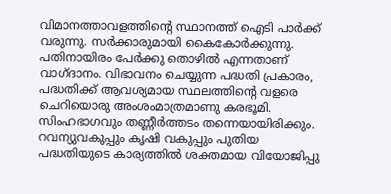വിമാനത്താവളത്തിന്റെ സ്ഥാനത്ത് ഐടി പാര്‍ക്ക് വരുന്നു. സര്‍ക്കാരുമായി കൈകോര്‍ക്കുന്നു. പതിനായിരം പേര്‍ക്കു തൊഴില്‍ എന്നതാണ് വാഗ്ദാനം. വിഭാവനം ചെയ്യുന്ന പദ്ധതി പ്രകാരം, പദ്ധതിക്ക് ആവശ്യമായ സ്ഥലത്തിന്റെ വളരെ ചെറിയൊരു അംശംമാത്രമാണു കരഭൂമി. സിംഹഭാഗവും തണ്ണീര്‍ത്തടം തന്നെയായിരിക്കും. റവന്യുവകുപ്പും കൃഷി വകുപ്പും പുതിയ പദ്ധതിയുടെ കാര്യത്തില്‍ ശക്തമായ വിയോജിപ്പു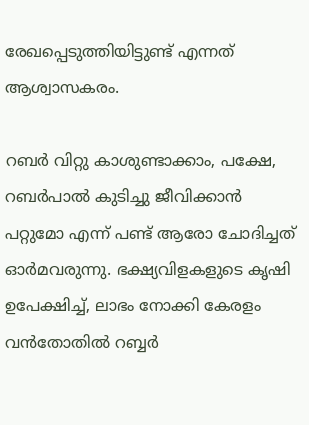രേഖപ്പെടുത്തിയിട്ടുണ്ട് എന്നത് ആശ്വാസകരം.

റബര്‍ വിറ്റു കാശുണ്ടാക്കാം, പക്ഷേ, റബര്‍പാല്‍ കുടിച്ചു ജീവിക്കാന്‍ പറ്റുമോ എന്ന് പണ്ട് ആരോ ചോദിച്ചത് ഓര്‍മവരുന്നു. ഭക്ഷ്യവിളകളുടെ കൃഷി ഉപേക്ഷിച്ച്, ലാഭം നോക്കി കേരളം വന്‍തോതില്‍ റബ്ബര്‍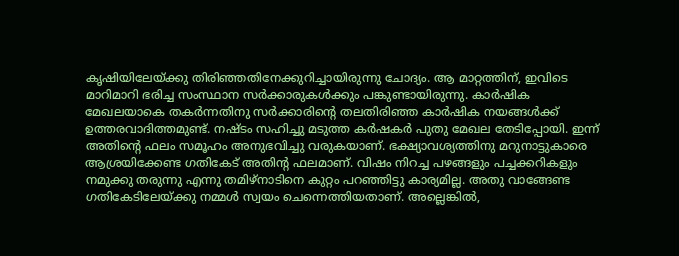കൃഷിയിലേയ്‌ക്കു തിരിഞ്ഞതിനേക്കുറിച്ചായിരുന്നു ചോദ്യം. ആ മാറ്റത്തിന്, ഇവിടെ മാറിമാറി ഭരിച്ച സംസ്ഥാന സര്‍ക്കാരുകള്‍ക്കും പങ്കുണ്ടായിരുന്നു. കാര്‍ഷിക മേഖലയാകെ തകര്‍ന്നതിനു സര്‍ക്കാരിന്റെ തലതിരിഞ്ഞ കാര്‍ഷിക നയങ്ങള്‍ക്ക് ഉത്തരവാദിത്തമുണ്ട്. നഷ്ടം സഹിച്ചു മടുത്ത കര്‍ഷകര്‍ പുതു മേഖല തേടിപ്പോയി. ഇന്ന് അതിന്റെ ഫലം സമൂഹം അനുഭവിച്ചു വരുകയാണ്. ഭക്ഷ്യാവശ്യത്തിനു മറുനാട്ടുകാരെ ആശ്രയിക്കേണ്ട ഗതികേട് അതിന്റ ഫലമാണ്. വിഷം നിറച്ച പഴങ്ങളും പച്ചക്കറികളും നമുക്കു തരുന്നു എന്നു തമിഴ്നാടിനെ കുറ്റം പറഞ്ഞിട്ടു കാര്യമില്ല. അതു വാങ്ങേണ്ട ഗതികേടിലേയ്‌ക്കു നമ്മള്‍ സ്വയം ചെന്നെത്തിയതാണ്. അല്ലെങ്കില്‍,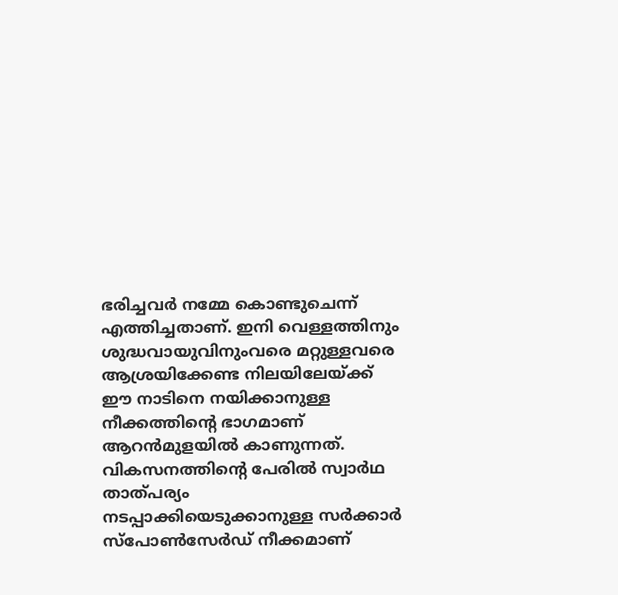ഭരിച്ചവര്‍ നമ്മേ കൊണ്ടുചെന്ന് എത്തിച്ചതാണ്. ഇനി വെള്ളത്തിനും ശുദ്ധവായുവിനുംവരെ മറ്റുള്ളവരെ ആശ്രയിക്കേണ്ട നിലയിലേയ്‌ക്ക് ഈ നാടിനെ നയിക്കാനുള്ള നീക്കത്തിന്റെ ഭാഗമാണ് ആറന്‍മുളയില്‍ കാണുന്നത്. വികസനത്തിന്റെ പേരില്‍ സ്വാര്‍ഥ താത്പര്യം നടപ്പാക്കിയെടുക്കാനുള്ള സര്‍ക്കാര്‍ സ്പോണ്‍സേര്‍ഡ് നീക്കമാണ്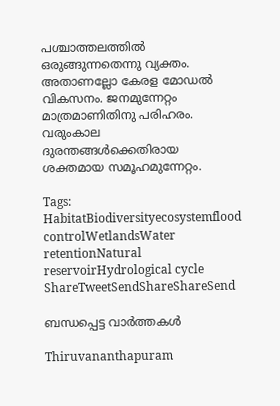പശ്ചാത്തലത്തില്‍ ഒരുങ്ങുന്നതെന്നു വ്യക്തം. അതാണല്ലോ കേരള മോഡല്‍ വികസനം. ജനമുന്നേറ്റം മാത്രമാണിതിനു പരിഹരം. വരുംകാല ദുരന്തങ്ങള്‍ക്കെതിരായ ശക്തമായ സമൂഹമുന്നേറ്റം.

Tags: HabitatBiodiversityecosystemflood controlWetlandsWater retentionNatural reservoirHydrological cycle
ShareTweetSendShareShareSend

ബന്ധപ്പെട്ട വാര്‍ത്തകള്‍

Thiruvananthapuram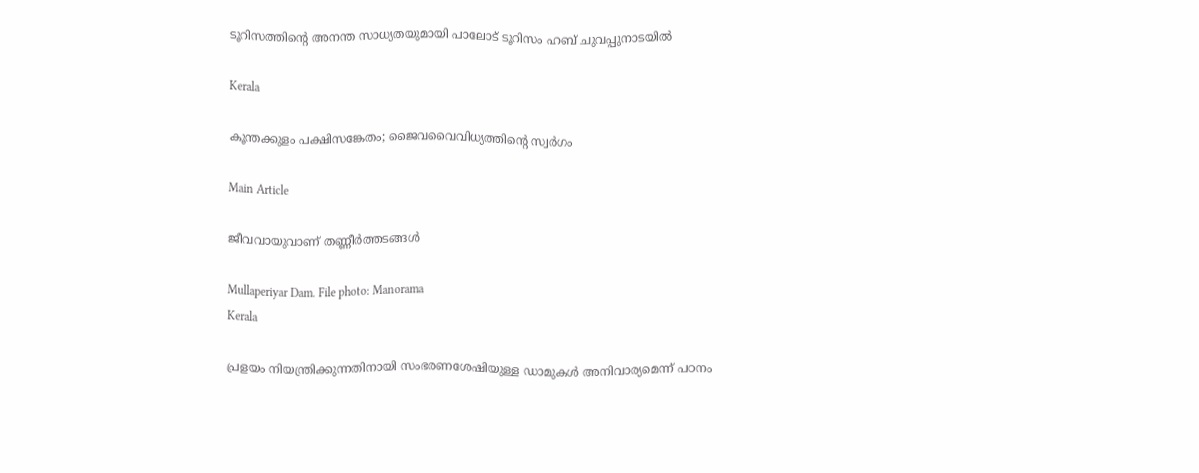ടൂറിസത്തിന്റെ അനന്ത സാധ്യതയുമായി പാലോട് ടൂറിസം ഹബ് ചുവപ്പുനാടയില്‍

Kerala

കൂന്തക്കുളം പക്ഷിസങ്കേതം; ജൈവവൈവിധ്യത്തിന്റെ സ്വര്‍ഗം

Main Article

ജീവവായുവാണ് തണ്ണീര്‍ത്തടങ്ങള്‍

Mullaperiyar Dam. File photo: Manorama
Kerala

പ്രളയം നിയന്ത്രിക്കുന്നതിനായി സംഭരണശേഷിയുള്ള ഡാമുകള്‍ അനിവാര്യമെന്ന് പഠനം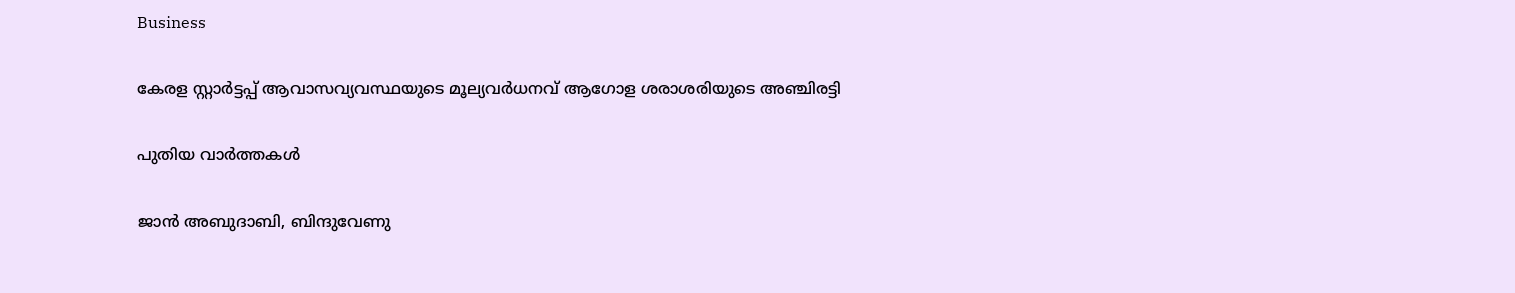Business

കേരള സ്റ്റാര്‍ട്ടപ്പ് ആവാസവ്യവസ്ഥയുടെ മൂല്യവര്‍ധനവ് ആഗോള ശരാശരിയുടെ അഞ്ചിരട്ടി

പുതിയ വാര്‍ത്തകള്‍

ജാൻ അബുദാബി, ബിന്ദുവേണു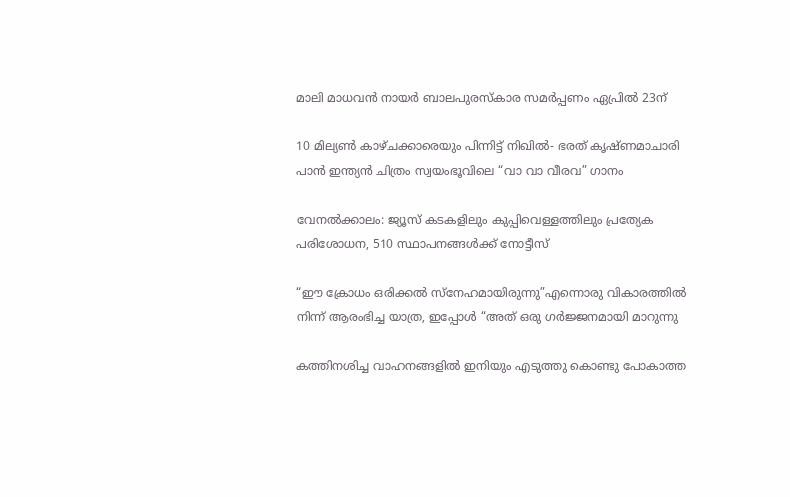മാലി മാധവൻ നായർ ബാലപുരസ്കാര സമർപ്പണം ഏപ്രിൽ 23ന്

10 മില്യൺ കാഴ്ചക്കാരെയും പിന്നിട്ട് നിഖിൽ- ഭരത് കൃഷ്ണമാചാരി പാൻ ഇന്ത്യൻ ചിത്രം സ്വയംഭൂവിലെ “വാ വാ വീരവ” ഗാനം

വേനല്‍ക്കാലം: ജ്യൂസ് കടകളിലും കുപ്പിവെള്ളത്തിലും പ്രത്യേക പരിശോധന, 510 സ്ഥാപനങ്ങള്‍ക്ക് നോട്ടീസ്

“ഈ ക്രോധം ഒരിക്കൽ സ്നേഹമായിരുന്നു”എന്നൊരു വികാരത്തിൽ നിന്ന് ആരംഭിച്ച യാത്ര, ഇപ്പോൾ “അത് ഒരു ഗർജ്ജനമായി മാറുന്നു

കത്തിനശിച്ച വാഹനങ്ങളില്‍ ഇനിയും എടുത്തു കൊണ്ടു പോകാത്ത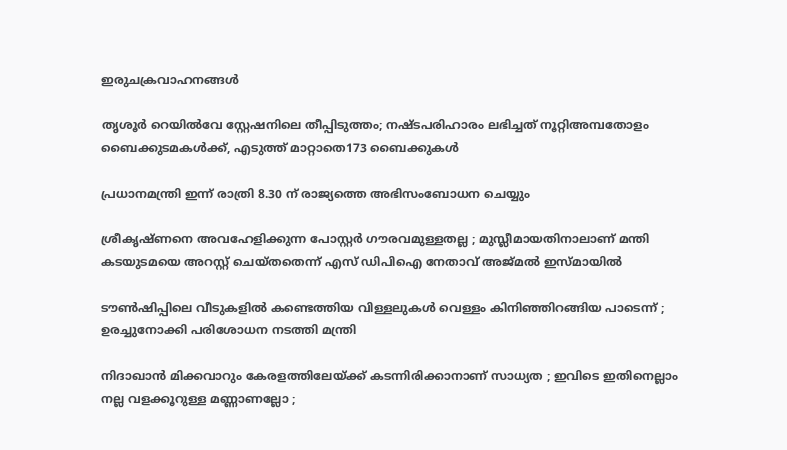ഇരുചക്രവാഹനങ്ങള്‍

തൃശൂര്‍ റെയില്‍വേ സ്റ്റേഷനിലെ തീപ്പിടുത്തം; നഷ്ടപരിഹാരം ലഭിച്ചത് നൂറ്റിഅമ്പതോളം ബൈക്കുടമകള്‍ക്ക്, എടുത്ത് മാറ്റാതെ173 ബൈക്കുകള്‍

പ്രധാനമന്ത്രി ഇന്ന് രാത്രി 8.30 ന് രാജ്യത്തെ അഭിസംബോധന ചെയ്യും

ശ്രീകൃഷ്ണനെ അവഹേളിക്കുന്ന പോസ്റ്റർ ഗൗരവമുള്ളതല്ല ; മുസ്ലീമായതിനാലാണ് മന്തി കടയുടമയെ അറസ്റ്റ് ചെയ്തതെന്ന് എസ് ഡിപിഐ നേതാവ് അജ്മൽ ഇസ്മായിൽ

ടൗണ്‍ഷിപ്പിലെ വീടുകളില്‍ കണ്ടെത്തിയ വിള്ളലുകൾ വെള്ളം കിനിഞ്ഞിറങ്ങിയ പാടെന്ന് ; ഉരച്ചുനോക്കി പരിശോധന നടത്തി മന്ത്രി

നിദാഖാൻ മിക്കവാറും കേരളത്തിലേയ്‌ക്ക് കടന്നിരിക്കാനാണ് സാധ്യത ; ഇവിടെ ഇതിനെല്ലാം നല്ല വളക്കൂറുള്ള മണ്ണാണല്ലോ ;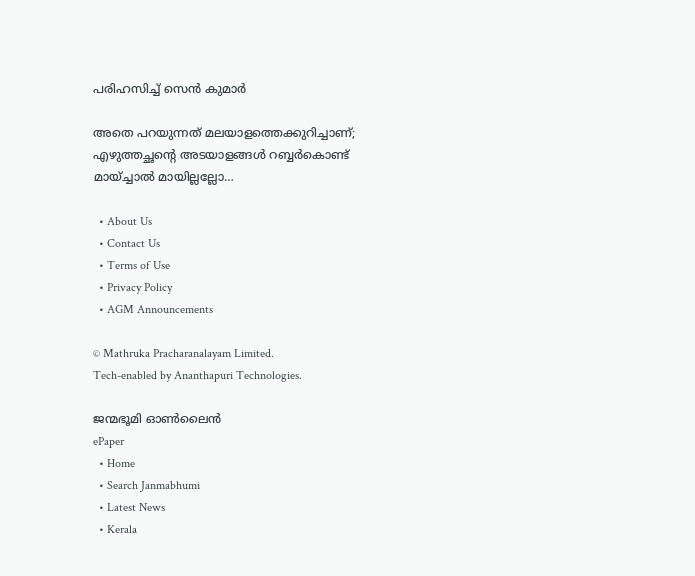പരിഹസിച്ച് സെൻ കുമാർ

അതെ പറയുന്നത് മലയാളത്തെക്കുറിച്ചാണ്; എഴുത്തച്ഛന്റെ അടയാളങ്ങൾ റബ്ബർകൊണ്ട് മായ്ച്ചാൽ മായില്ലല്ലോ…

  • About Us
  • Contact Us
  • Terms of Use
  • Privacy Policy
  • AGM Announcements

© Mathruka Pracharanalayam Limited.
Tech-enabled by Ananthapuri Technologies.

ജന്മഭൂമി ഓണ്‍ലൈന്‍
ePaper
  • Home
  • Search Janmabhumi
  • Latest News
  • Kerala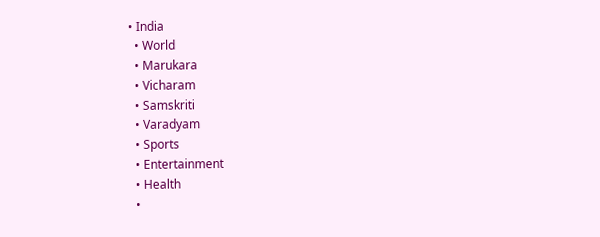• India
  • World
  • Marukara
  • Vicharam
  • Samskriti
  • Varadyam
  • Sports
  • Entertainment
  • Health
  •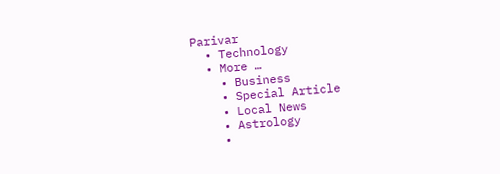Parivar
  • Technology
  • More …
    • Business
    • Special Article
    • Local News
    • Astrology
    •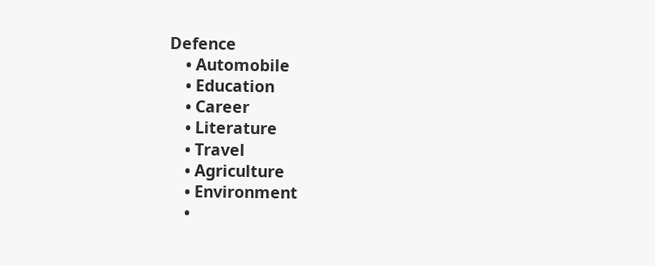Defence
    • Automobile
    • Education
    • Career
    • Literature
    • Travel
    • Agriculture
    • Environment
    •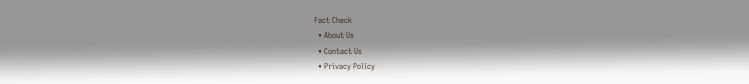Fact Check
  • About Us
  • Contact Us
  • Privacy Policy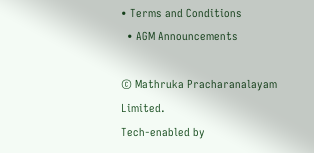• Terms and Conditions
  • AGM Announcements

© Mathruka Pracharanalayam Limited.
Tech-enabled by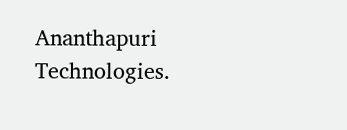Ananthapuri Technologies.